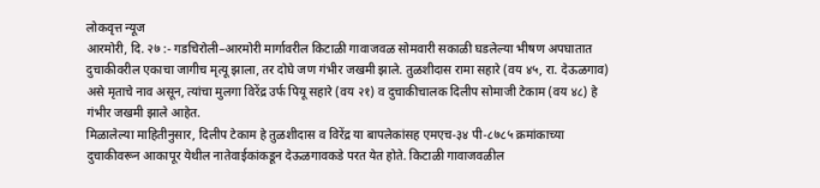लोकवृत्त न्यूज
आरमोरी, दि. २७ :- गडचिरोली–आरमोरी मार्गावरील किटाळी गावाजवळ सोमवारी सकाळी घडलेल्या भीषण अपघातात दुचाकीवरील एकाचा जागीच मृत्यू झाला, तर दोघे जण गंभीर जखमी झाले. तुळशीदास रामा सहारे (वय ४५, रा. देऊळगाव) असे मृताचे नाव असून, त्यांचा मुलगा विरेंद्र उर्फ पियू सहारे (वय २१) व दुचाकीचालक दिलीप सोमाजी टेकाम (वय ४८) हे गंभीर जखमी झाले आहेत.
मिळालेल्या माहितीनुसार, दिलीप टेकाम हे तुळशीदास व विरेंद्र या बापलेकांसह एमएच-३४ पी-८७८५ क्रमांकाच्या दुचाकीवरून आकापूर येथील नातेवाईकांकडून देऊळगावकडे परत येत होते. किटाळी गावाजवळील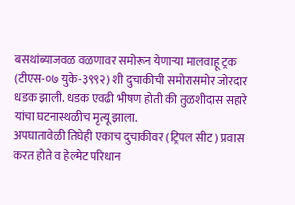बसथांब्याजवळ वळणावर समोरून येणाऱ्या मालवाहू ट्रक (टीएस-०७ युके-३९९२) शी दुचाकीची समोरासमोर जोरदार धडक झाली. धडक एवढी भीषण होती की तुळशीदास सहारे यांचा घटनास्थळीच मृत्यू झाला.
अपघातावेळी तिघेही एकाच दुचाकीवर (ट्रिपल सीट) प्रवास करत होते व हेल्मेट परिधान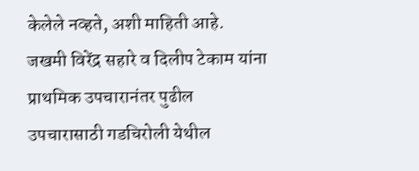केलेले नव्हते, अशी माहिती आहे. जखमी विरेंद्र सहारे व दिलीप टेकाम यांना प्राथमिक उपचारानंतर पुढील उपचारासाठी गडचिरोली येथील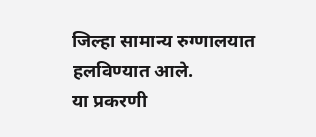जिल्हा सामान्य रुग्णालयात हलविण्यात आले.
या प्रकरणी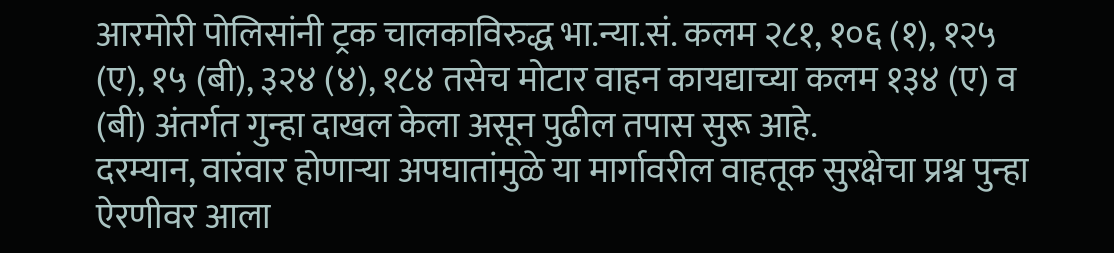आरमोरी पोलिसांनी ट्रक चालकाविरुद्ध भा.न्या.सं. कलम २८१, १०६ (१), १२५ (ए), १५ (बी), ३२४ (४), १८४ तसेच मोटार वाहन कायद्याच्या कलम १३४ (ए) व (बी) अंतर्गत गुन्हा दाखल केला असून पुढील तपास सुरू आहे.
दरम्यान, वारंवार होणाऱ्या अपघातांमुळे या मार्गावरील वाहतूक सुरक्षेचा प्रश्न पुन्हा ऐरणीवर आला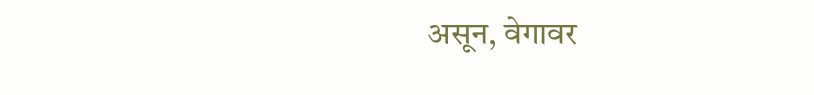असून, वेगावर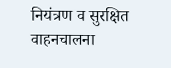नियंत्रण व सुरक्षित वाहनचालना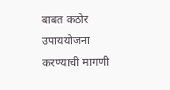बाबत कठोर उपाययोजना करण्याची मागणी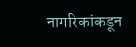नागरिकांकडून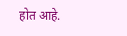होत आहे.